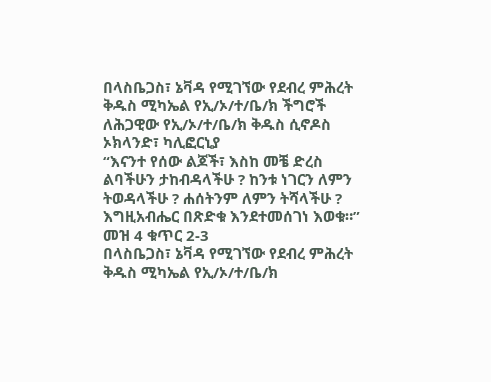በላስቤጋስ፣ ኔቫዳ የሚገኘው የደብረ ምሕረት ቅዱስ ሚካኤል የኢ/ኦ/ተ/ቤ/ክ ችግሮች
ለሕጋዊው የኢ/ኦ/ተ/ቤ/ክ ቅዱስ ሲኖዶስ
ኦክላንድ፣ ካሊፎርኒያ
“እናንተ የሰው ልጆች፣ እስከ መቼ ድረስ ልባችሁን ታከብዳላችሁ ? ከንቱ ነገርን ለምን ትወዳላችሁ ? ሐሰትንም ለምን ትሻላችሁ ? እግዚአብሔር በጽድቁ እንደተመሰገነ እወቁ።” መዝ 4 ቁጥር 2-3
በላስቤጋስ፣ ኔቫዳ የሚገኘው የደብረ ምሕረት ቅዱስ ሚካኤል የኢ/ኦ/ተ/ቤ/ክ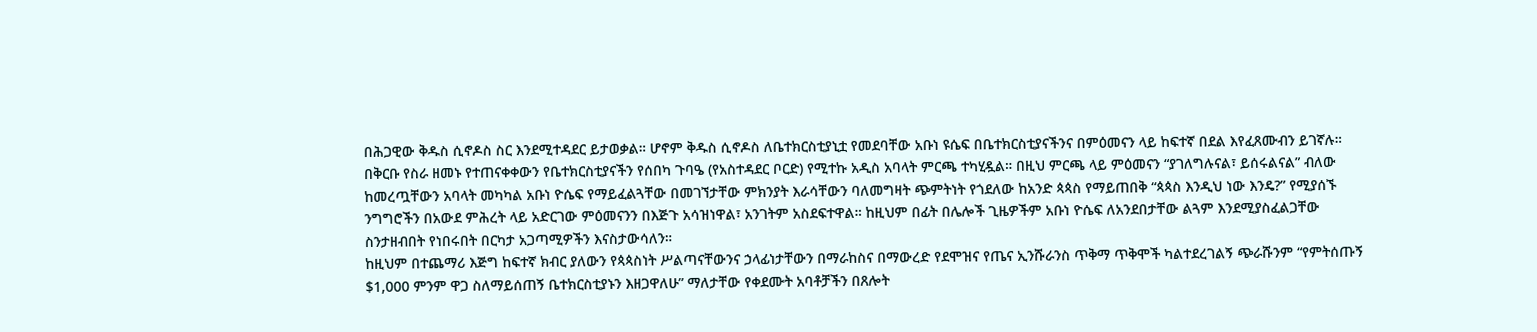በሕጋዊው ቅዱስ ሲኖዶስ ስር እንደሚተዳደር ይታወቃል። ሆኖም ቅዱስ ሲኖዶስ ለቤተክርስቲያኒቷ የመደባቸው አቡነ ዩሴፍ በቤተክርስቲያናችንና በምዕመናን ላይ ከፍተኛ በደል እየፈጸሙብን ይገኛሉ።
በቅርቡ የስራ ዘመኑ የተጠናቀቀውን የቤተክርስቲያናችን የሰበካ ጉባዔ (የአስተዳደር ቦርድ) የሚተኩ አዲስ አባላት ምርጫ ተካሂዷል። በዚህ ምርጫ ላይ ምዕመናን “ያገለግሉናል፣ ይሰሩልናል” ብለው ከመረጧቸውን አባላት መካካል አቡነ ዮሴፍ የማይፈልጓቸው በመገኘታቸው ምክንያት እራሳቸውን ባለመግዛት ጭምትነት የጎደለው ከአንድ ጳጳስ የማይጠበቅ “ጳጳስ እንዲህ ነው እንዴ?” የሚያሰኙ ንግግሮችን በአውደ ምሕረት ላይ አድርገው ምዕመናንን በእጅጉ አሳዝነዋል፣ አንገትም አስደፍተዋል። ከዚህም በፊት በሌሎች ጊዜዎችም አቡነ ዮሴፍ ለአንደበታቸው ልጓም እንደሚያስፈልጋቸው ስንታዘብበት የነበሩበት በርካታ አጋጣሚዎችን እናስታውሳለን።
ከዚህም በተጨማሪ እጅግ ከፍተኛ ክብር ያለውን የጳጳስነት ሥልጣናቸውንና ኃላፊነታቸውን በማራከስና በማውረድ የደሞዝና የጤና ኢንሹራንስ ጥቅማ ጥቅሞች ካልተደረገልኝ ጭራሹንም “የምትሰጡኝ $1,000 ምንም ዋጋ ስለማይሰጠኝ ቤተክርስቲያኑን እዘጋዋለሁ” ማለታቸው የቀደሙት አባቶቻችን በጸሎት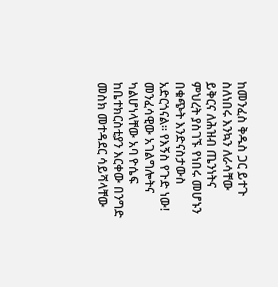ከመንፈስ ቅዱስ ጋር ይተጉ ስለነበሩ እንኳን ለራሳቸው ይቅርና ለሕዝብ ጤንነትና ምህረት ያስገኙ የነበሩ መሆኑን በቁጭት እንድናስታውስ አድርጎናል። የእኝስ የጉድ ነው! መንፈሳዊው አገልግሎትና ካልሆነላቸው አባ ዮሴፍ ከቤተክርስቲያን እርቀው በንግድ መስክ መተዳደር ሳይሻላቸው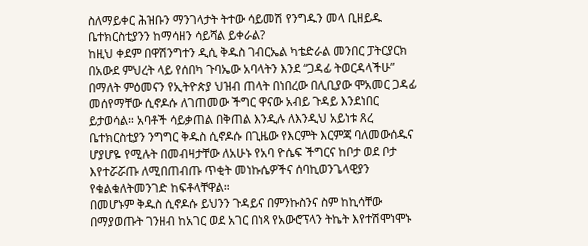ስለማይቀር ሕዝቡን ማንገላታት ትተው ሳይመሽ የንግዱን መላ ቢዘይዱ ቤተክርስቲያንን ከማሳዘን ሳይሻል ይቀራል?
ከዚህ ቀደም በዋሽንግተን ዲሲ ቅዱስ ገብርኤል ካቴድራል መንበር ፓትርያርክ በአውደ ምህረት ላይ የሰበካ ጉባኤው አባላትን እንደ “ጋዳፊ ትወርዳላችሁ” በማለት ምዕመናን የኢትዮጵያ ህዝብ ጠላት በነበረው በሊቢያው ሞአመር ጋዳፊ መሰየማቸው ሲኖዶሱ ለገጠመው ችግር ዋናው አብይ ጉዳይ እንደነበር ይታወሳል። አባቶች ሳይቃጠል በቅጠል እንዲሉ ለእንዲህ አይነቱ ጸረ ቤተክርስቲያን ንግግር ቅዱስ ሲኖዶሱ በጊዜው የእርምት እርምጃ ባለመውሰዱና ሆያሆዬ የሚሉት በመብዛታቸው ለአሁኑ የአባ ዮሴፍ ችግርና ከቦታ ወደ ቦታ እየተሯሯጡ ለሚበጠብጡ ጥቂት መነኩሴዎችና ሰባኪወንጌላዊያን የቁልቁለትመንገድ ከፍቶላቸዋል።
በመሆኑም ቅዱስ ሲኖዶሱ ይህንን ጉዳይና በምንኩስንና ስም ከኪሳቸው በማያወጡት ገንዘብ ከአገር ወደ አገር በነጻ የአውሮፕላን ትኬት እየተሽሞነሞኑ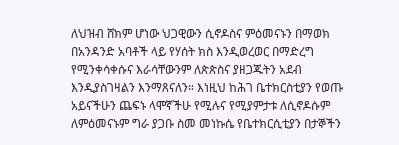ለህዝብ ሸክም ሆነው ህጋዊውን ሲኖዶስና ምዕመናኑን በማወክ በአንዳንድ አባቶች ላይ የሃሰት ክስ እንዲወረወር በማድረግ የሚንቀሳቀሱና እራሳቸውንም ለጵጵስና ያዘጋጁትን አደብ እንዲያስገዛልን እንማጸናለን። እነዚህ ከሕገ ቤተክርስቲያን የወጡ አይናችሁን ጨፍኑ ላሞኛችሁ የሚሉና የሚያምታቱ ለሲኖዶሱም ለምዕመናኑም ግራ ያጋቡ ስመ መነኩሴ የቤተክርሲቲያን በታኞችን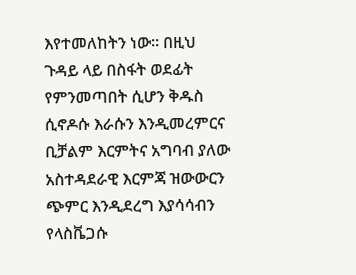እየተመለከትን ነው። በዚህ ጉዳይ ላይ በስፋት ወደፊት የምንመጣበት ሲሆን ቅዱስ ሲኖዶሱ እራሱን እንዲመረምርና ቢቻልም እርምትና አግባብ ያለው አስተዳደራዊ እርምጃ ዝውውርን ጭምር እንዲደረግ እያሳሳብን የላስቬጋሱ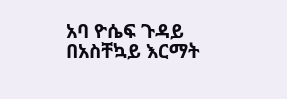አባ ዮሴፍ ጉዳይ በአስቸኳይ እርማት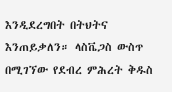እንዲደረግበት በትህትና እንጠይቃለን። ላስቬጋስ ውስጥ በሚገኘው የደብረ ምሕረት ቅዱስ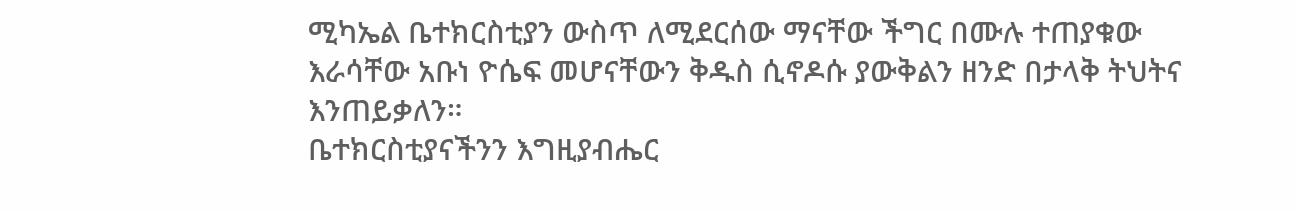ሚካኤል ቤተክርስቲያን ውስጥ ለሚደርሰው ማናቸው ችግር በሙሉ ተጠያቁው እራሳቸው አቡነ ዮሴፍ መሆናቸውን ቅዱስ ሲኖዶሱ ያውቅልን ዘንድ በታላቅ ትህትና እንጠይቃለን።
ቤተክርስቲያናችንን እግዚያብሔር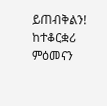ይጠብቅልን!
ከተቆርቋሪ ምዕመናን